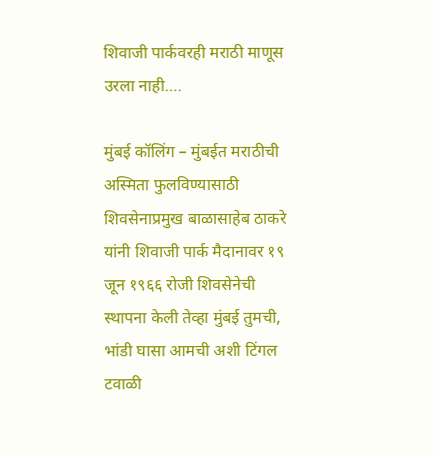शिवाजी पार्कवरही मराठी माणूस उरला नाही….

मुंबई कॉलिंग – मुंबईत मराठीची अस्मिता फुलविण्यासाठी शिवसेनाप्रमुख बाळासाहेब ठाकरे यांनी शिवाजी पार्क मैदानावर १९ जून १९६६ रोजी शिवसेनेची स्थापना केली तेव्हा मुंबई तुमची, भांडी घासा आमची अशी टिंगल टवाळी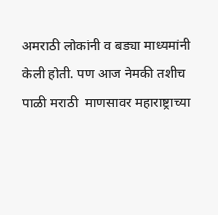अमराठी लोकांनी व बड्या माध्यमांनी केली होती. पण आज नेमकी तशीच पाळी मराठी  माणसावर महाराष्ट्राच्या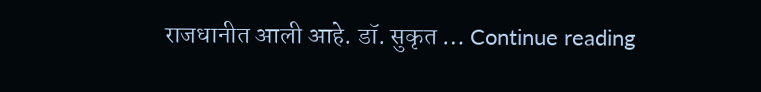राजधानीत आली आहे. डॉ. सुकृत … Continue reading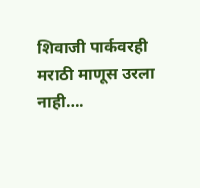शिवाजी पार्कवरही मराठी माणूस उरला नाही….